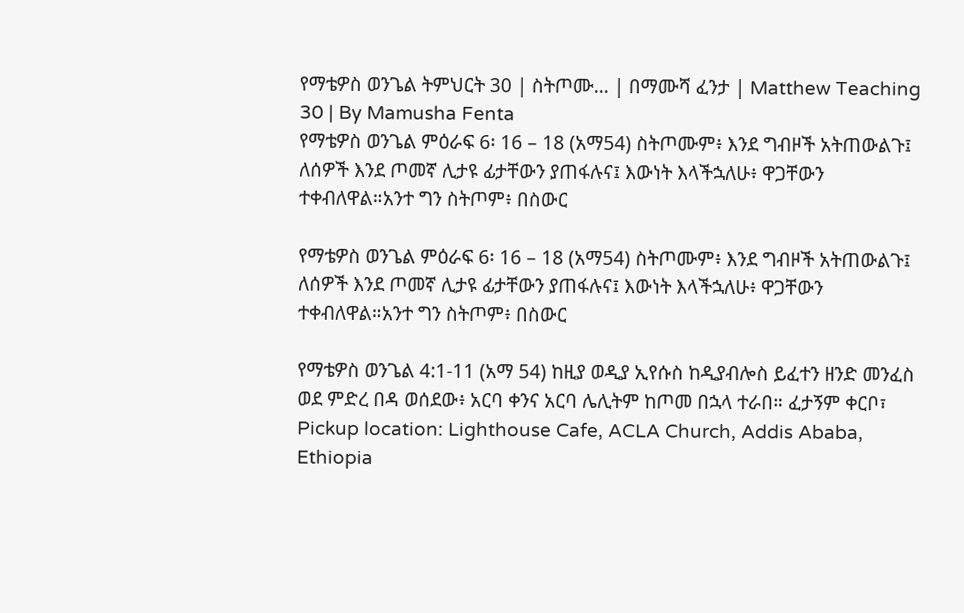የማቴዎስ ወንጌል ትምህርት 30 | ስትጦሙ… | በማሙሻ ፈንታ | Matthew Teaching 30 | By Mamusha Fenta
የማቴዎስ ወንጌል ምዕራፍ 6፡ 16 – 18 (አማ54) ስትጦሙም፥ እንደ ግብዞች አትጠውልጉ፤ ለሰዎች እንደ ጦመኛ ሊታዩ ፊታቸውን ያጠፋሉና፤ እውነት እላችኋለሁ፥ ዋጋቸውን ተቀብለዋል።አንተ ግን ስትጦም፥ በስውር

የማቴዎስ ወንጌል ምዕራፍ 6፡ 16 – 18 (አማ54) ስትጦሙም፥ እንደ ግብዞች አትጠውልጉ፤ ለሰዎች እንደ ጦመኛ ሊታዩ ፊታቸውን ያጠፋሉና፤ እውነት እላችኋለሁ፥ ዋጋቸውን ተቀብለዋል።አንተ ግን ስትጦም፥ በስውር

የማቴዎስ ወንጌል 4:1-11 (አማ 54) ከዚያ ወዲያ ኢየሱስ ከዲያብሎስ ይፈተን ዘንድ መንፈስ ወደ ምድረ በዳ ወሰደው፥ አርባ ቀንና አርባ ሌሊትም ከጦመ በኋላ ተራበ። ፈታኝም ቀርቦ፣
Pickup location: Lighthouse Cafe, ACLA Church, Addis Ababa, Ethiopia